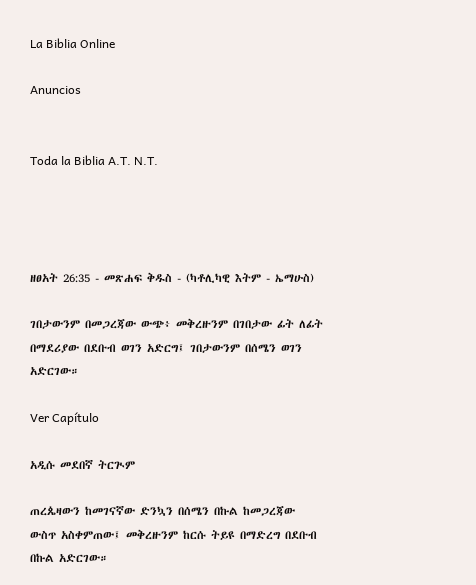La Biblia Online

Anuncios


Toda la Biblia A.T. N.T.




ዘፀአት 26:35 - መጽሐፍ ቅዱስ - (ካቶሊካዊ እትም - ኤማሁስ)

ገበታውንም በመጋረጃው ውጭ፥ መቅረዙንም በገበታው ፊት ለፊት በማደሪያው በደቡብ ወገን አድርግ፤ ገበታውንም በሰሜን ወገን አድርገው።

Ver Capítulo

አዲሱ መደበኛ ትርጒም

ጠረጴዛውን ከመገናኛው ድንኳን በሰሜን በኩል ከመጋረጃው ውስጥ አስቀምጠው፤ መቅረዙንም ከርሱ ትይዩ በማድረግ በደቡብ በኩል አድርገው።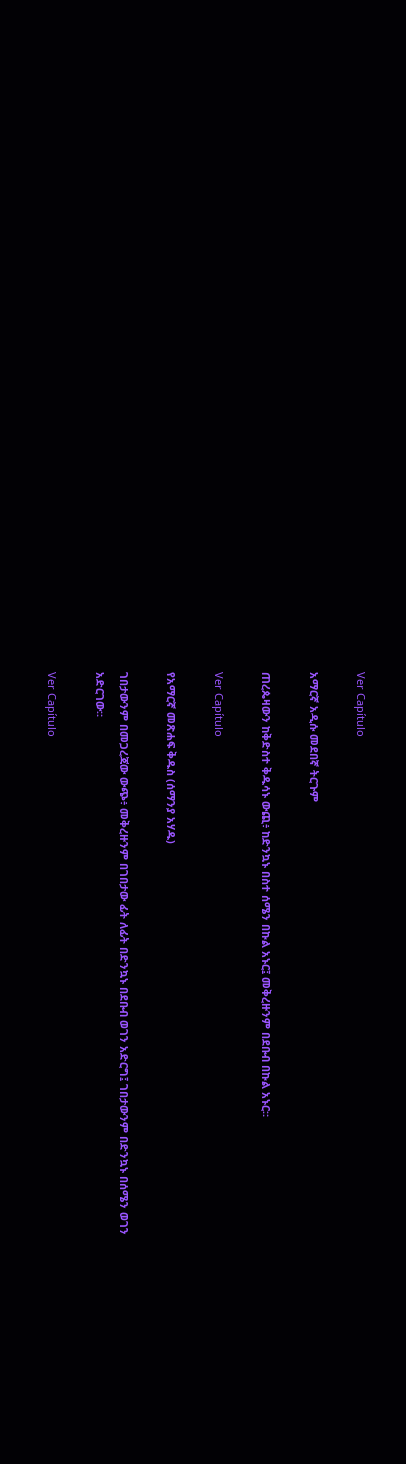Ver Capítulo

አማርኛ አዲሱ መደበኛ ትርጉም

ጠረጴዛውን ከቅድስተ ቅዱሳኑ ውጪ፥ ከድንኳኑ በስተ ሰሜን በኩል አኑር፤ መቅረዙንም በደቡብ በኩል አኑር።

Ver Capítulo

የአማርኛ መጽሐፍ ቅዱስ (ሰማንያ አሃዱ)

ገበታውንም በመጋረጃው ውጭ፥ መቅረዙንም በገበታው ፊት ለፊት በድንኳኑ በደቡብ ወገን አድርግ፤ ገበታውንም በድንኳኑ በሰሜን ወገን አድርገው።

Ver Capítulo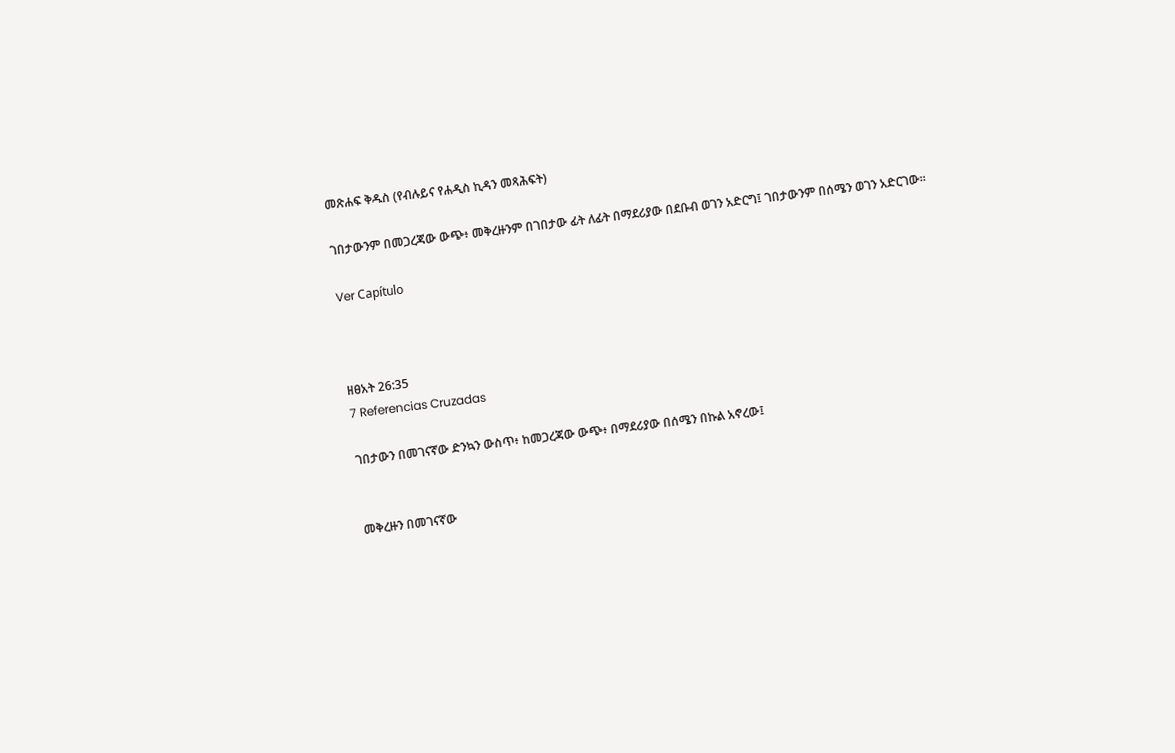መጽሐፍ ቅዱስ (የብሉይና የሐዲስ ኪዳን መጻሕፍት)

ገበታውንም በመጋረጃው ውጭ፥ መቅረዙንም በገበታው ፊት ለፊት በማደሪያው በደቡብ ወገን አድርግ፤ ገበታውንም በሰሜን ወገን አድርገው።

Ver Capítulo



ዘፀአት 26:35
7 Referencias Cruzadas

ገበታውን በመገናኛው ድንኳን ውስጥ፥ ከመጋረጃው ውጭ፥ በማደሪያው በሰሜን በኩል አኖረው፤


መቅረዙን በመገናኛው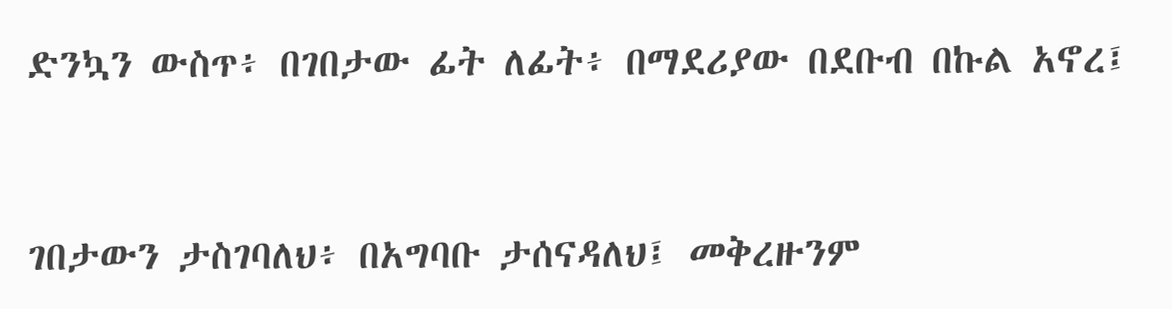ድንኳን ውስጥ፥ በገበታው ፊት ለፊት፥ በማደሪያው በደቡብ በኩል አኖረ፤


ገበታውን ታስገባለህ፥ በአግባቡ ታሰናዳለህ፤ መቅረዙንም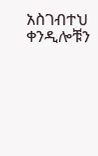አስገብተህ ቀንዲሎቹን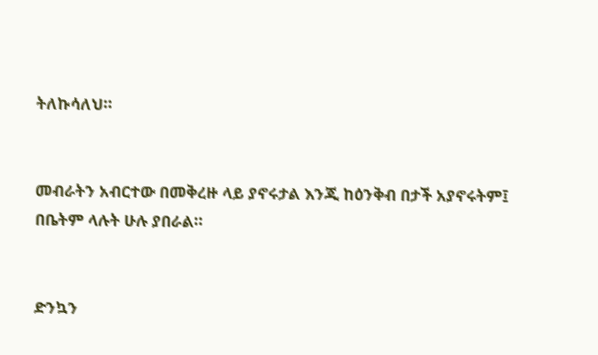ትለኩሳለህ።


መብራትን አብርተው በመቅረዙ ላይ ያኖሩታል እንጂ ከዕንቅብ በታች አያኖሩትም፤ በቤትም ላሉት ሁሉ ያበራል።


ድንኳን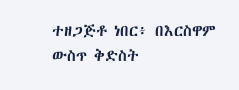ተዘጋጅቶ ነበር፥ በእርስዋም ውስጥ ቅድስት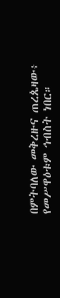በምትባለው መቅረዙና ጠረጴዛው፥ የመሥዋዕቱም ኅብስት ነበር።